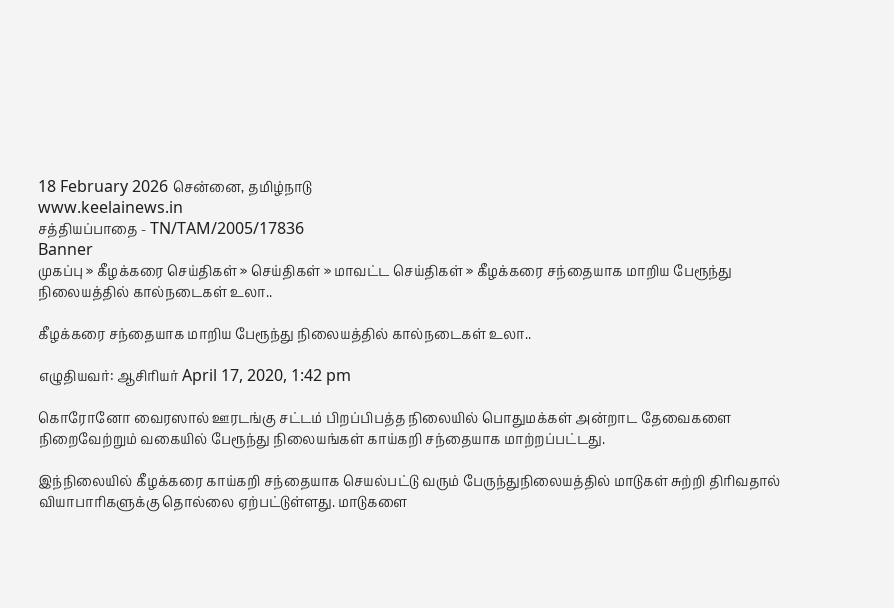18 February 2026 சென்னை, தமிழ்நாடு
www.keelainews.in
சத்தியப்பாதை - TN/TAM/2005/17836
Banner
முகப்பு » கீழக்கரை செய்திகள் » செய்திகள் » மாவட்ட செய்திகள் » கீழக்கரை சந்தையாக மாறிய பேரூந்து நிலையத்தில் கால்நடைகள் உலா..

கீழக்கரை சந்தையாக மாறிய பேரூந்து நிலையத்தில் கால்நடைகள் உலா..

எழுதியவர்: ஆசிரியர் April 17, 2020, 1:42 pm

கொரோனோ வைரஸால் ஊரடங்கு சட்டம் பிறப்பிபத்த நிலையில் பொதுமக்கள் அன்றாட தேவைகளை நிறைவேற்றும் வகையில் பேரூந்து நிலையங்கள் காய்கறி சந்தையாக மாற்றப்பட்டது.

இந்நிலையில் கீழக்கரை காய்கறி சந்தையாக செயல்பட்டு வரும் பேருந்துநிலையத்தில் மாடுகள் சுற்றி திரிவதால் வியாபாரிகளுக்கு தொல்லை ஏற்பட்டுள்ளது. மாடுகளை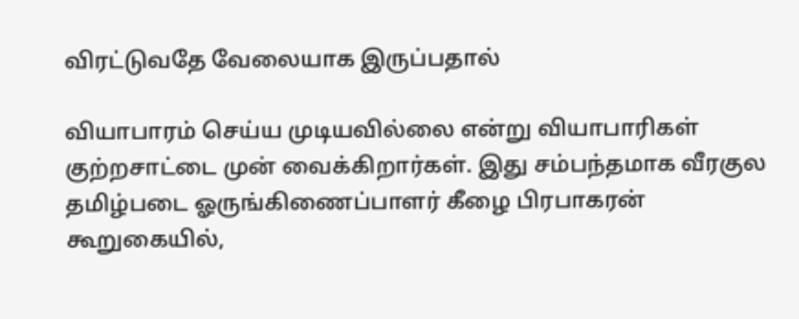விரட்டுவதே வேலையாக இருப்பதால்

வியாபாரம் செய்ய முடியவில்லை என்று வியாபாரிகள் குற்றசாட்டை முன் வைக்கிறார்கள். இது சம்பந்தமாக வீரகுல தமிழ்படை ஓருங்கிணைப்பாளர் கீழை பிரபாகரன் கூறுகையில்,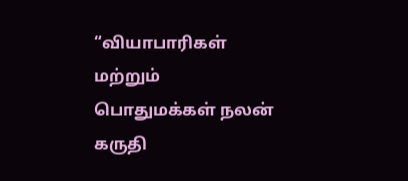“வியாபாரிகள் மற்றும் பொதுமக்கள் நலன் கருதி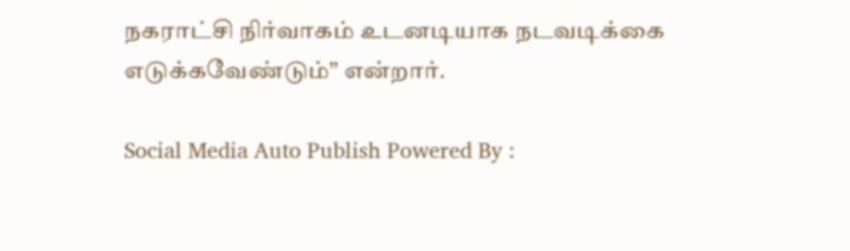நகராட்சி நிர்வாகம் உடனடியாக நடவடிக்கை எடுக்கவேண்டும்” என்றார்.

Social Media Auto Publish Powered By :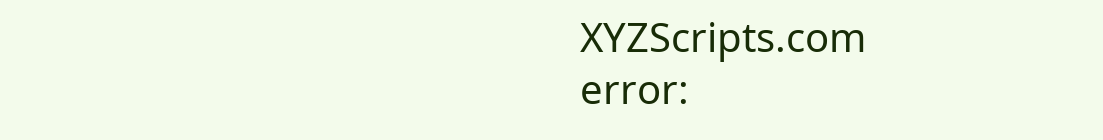XYZScripts.com
error: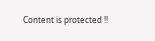Content is protected !!